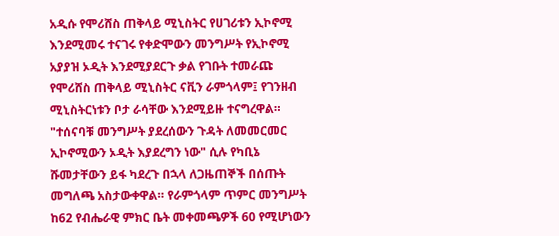አዲሱ የሞሪሸስ ጠቅላይ ሚኒስትር የሀገሪቱን ኢኮኖሚ እንደሚመሩ ተናገሩ የቀድሞውን መንግሥት የኢኮኖሚ አያያዝ ኦዲት እንደሚያደርጉ ቃል የገቡት ተመራጩ የሞሪሸስ ጠቅላይ ሚኒስትር ናቪን ራምጎላም፤ የገንዘብ ሚኒስትርነቱን ቦታ ራሳቸው እንደሚይዙ ተናግረዋል። "ተሰናባቹ መንግሥት ያደረሰውን ጉዳት ለመመርመር ኢኮኖሚውን ኦዲት እያደረግን ነው" ሲሉ የካቢኔ ሹመታቸውን ይፋ ካደረጉ በኋላ ለጋዜጠኞች በሰጡት መግለጫ አስታውቀዋል። የራምጎላም ጥምር መንግሥት ከ62 የብሔራዊ ምክር ቤት መቀመጫዎች 60 የሚሆነውን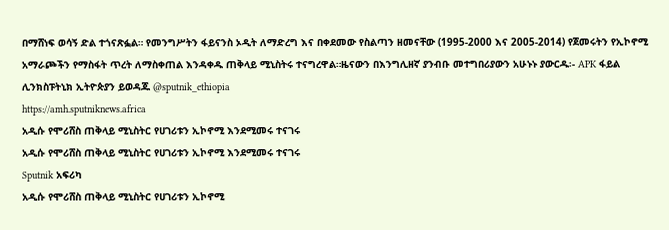በማሸነፍ ወሳኝ ድል ተጎናጽፏል። የመንግሥትን ፋይናንስ ኦዲት ለማድረግ እና በቀደመው የስልጣን ዘመናቸው (1995-2000 እና 2005-2014) የጀመሩትን የኢኮኖሚ አማራጮችን የማስፋት ጥረት ለማስቀጠል እንዳቀዱ ጠቅላይ ሚኒስትሩ ተናግረዋል።ዜናውን በእንግሊዘኛ ያንብቡ መተግበሪያውን አሁኑኑ ያውርዱ፡- APK ፋይል ሊንክስፑትኒክ ኢትዮጵያን ይወዳጁ @sputnik_ethiopia
https://amh.sputniknews.africa
አዲሱ የሞሪሸስ ጠቅላይ ሚኒስትር የሀገሪቱን ኢኮኖሚ እንደሚመሩ ተናገሩ
አዲሱ የሞሪሸስ ጠቅላይ ሚኒስትር የሀገሪቱን ኢኮኖሚ እንደሚመሩ ተናገሩ
Sputnik አፍሪካ
አዲሱ የሞሪሸስ ጠቅላይ ሚኒስትር የሀገሪቱን ኢኮኖሚ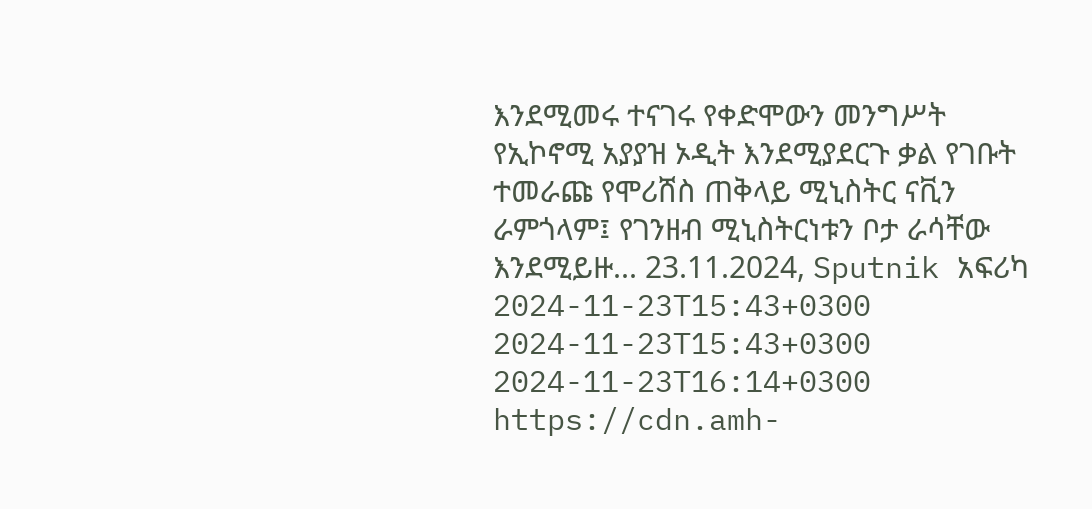እንደሚመሩ ተናገሩ የቀድሞውን መንግሥት የኢኮኖሚ አያያዝ ኦዲት እንደሚያደርጉ ቃል የገቡት ተመራጩ የሞሪሸስ ጠቅላይ ሚኒስትር ናቪን ራምጎላም፤ የገንዘብ ሚኒስትርነቱን ቦታ ራሳቸው እንደሚይዙ... 23.11.2024, Sputnik አፍሪካ
2024-11-23T15:43+0300
2024-11-23T15:43+0300
2024-11-23T16:14+0300
https://cdn.amh-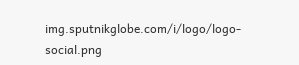img.sputnikglobe.com/i/logo/logo-social.png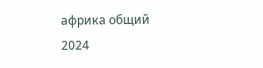африка общий
2024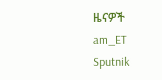ዜናዎች
am_ET
Sputnik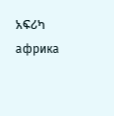አፍሪካ
африка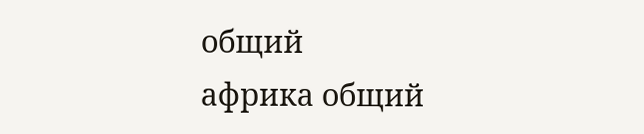общий
африка общий